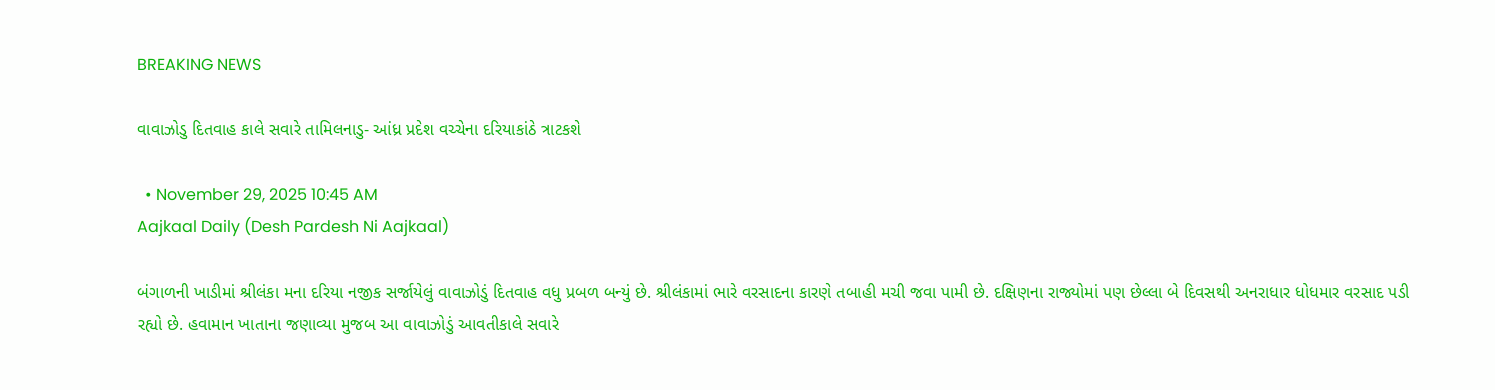BREAKING NEWS

વાવાઝોડુ દિતવાહ કાલે સવારે તામિલનાડુ- આંધ્ર પ્રદેશ વચ્ચેના દરિયાકાંઠે ત્રાટકશે

  • November 29, 2025 10:45 AM
Aajkaal Daily (Desh Pardesh Ni Aajkaal)

બંગાળની ખાડીમાં શ્રીલંકા મના દરિયા નજીક સર્જાયેલું વાવાઝોડું દિતવાહ વધુ પ્રબળ બન્યું છે. શ્રીલંકામાં ભારે વરસાદના કારણે તબાહી મચી જવા પામી છે. દક્ષિણના રાજ્યોમાં પણ છેલ્લા બે દિવસથી અનરાધાર ધોધમાર વરસાદ પડી રહ્યો છે. હવામાન ખાતાના જણાવ્યા મુજબ આ વાવાઝોડું આવતીકાલે સવારે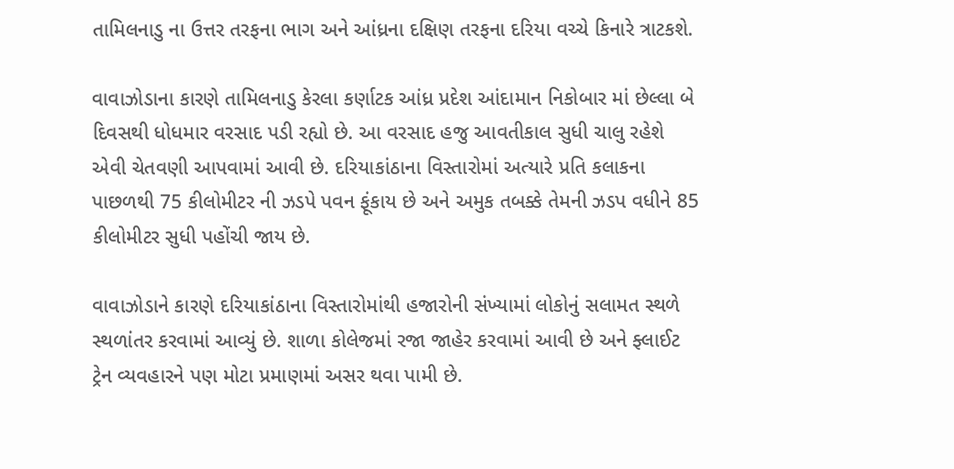તામિલનાડુ ના ઉત્તર તરફના ભાગ અને આંધ્રના દક્ષિણ તરફના દરિયા વચ્ચે કિનારે ત્રાટકશે.

વાવાઝોડાના કારણે તામિલનાડુ કેરલા કર્ણાટક આંધ્ર પ્રદેશ આંદામાન નિકોબાર માં છેલ્લા બે દિવસથી ધોધમાર વરસાદ પડી રહ્યો છે. આ વરસાદ હજુ આવતીકાલ સુધી ચાલુ રહેશે એવી ચેતવણી આપવામાં આવી છે. દરિયાકાંઠાના વિસ્તારોમાં અત્યારે પ્રતિ કલાકના પાછળથી 75 કીલોમીટર ની ઝડપે પવન ફૂંકાય છે અને અમુક તબક્કે તેમની ઝડપ વધીને 85 કીલોમીટર સુધી પહોંચી જાય છે.

વાવાઝોડાને કારણે દરિયાકાંઠાના વિસ્તારોમાંથી હજારોની સંખ્યામાં લોકોનું સલામત સ્થળે સ્થળાંતર કરવામાં આવ્યું છે. શાળા કોલેજમાં રજા જાહેર કરવામાં આવી છે અને ફ્લાઈટ ટ્રેન વ્યવહારને પણ મોટા પ્રમાણમાં અસર થવા પામી છે.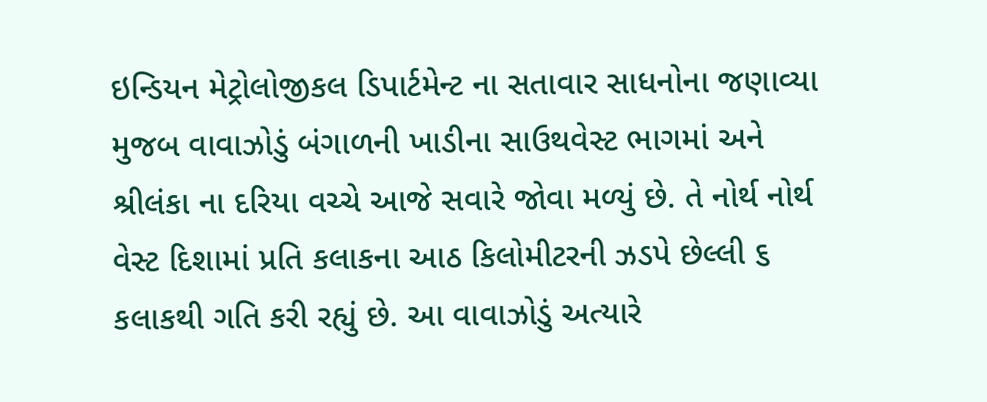ઇન્ડિયન મેટ્રોલોજીકલ ડિપાર્ટમેન્ટ ના સતાવાર સાધનોના જણાવ્યા મુજબ વાવાઝોડું બંગાળની ખાડીના સાઉથવેસ્ટ ભાગમાં અને શ્રીલંકા ના દરિયા વચ્ચે આજે સવારે જોવા મળ્યું છે. તે નોર્થ નોર્થ વેસ્ટ દિશામાં પ્રતિ કલાકના આઠ કિલોમીટરની ઝડપે છેલ્લી ૬ કલાકથી ગતિ કરી રહ્યું છે. આ વાવાઝોડું અત્યારે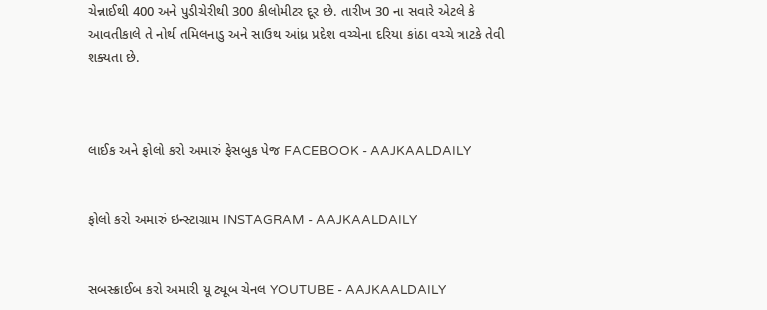ચેન્નાઈથી 400 અને પુડીચેરીથી 300 કીલોમીટર દૂર છે. તારીખ 30 ના સવારે એટલે કે આવતીકાલે તે નોર્થ તમિલનાડુ અને સાઉથ આંધ્ર પ્રદેશ વચ્ચેના દરિયા કાંઠા વચ્ચે ત્રાટકે તેવી શક્યતા છે.



લાઈક અને ફોલો કરો અમારું ફેસબુક પેજ FACEBOOK - AAJKAALDAILY


ફોલો કરો અમારું ઇન્સ્ટાગ્રામ INSTAGRAM - AAJKAALDAILY


સબસ્ક્રાઈબ કરો અમારી યૂ ટ્યૂબ ચેનલ YOUTUBE - AAJKAALDAILY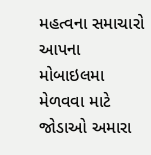મહત્વના સમાચારો આપના મોબાઇલમા મેળવવા માટે જોડાઓ અમારા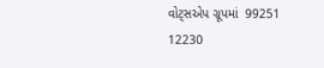વોટ્સએપ ગ્રૂપમાં  99251 12230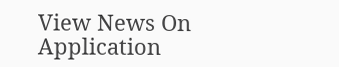View News On Application